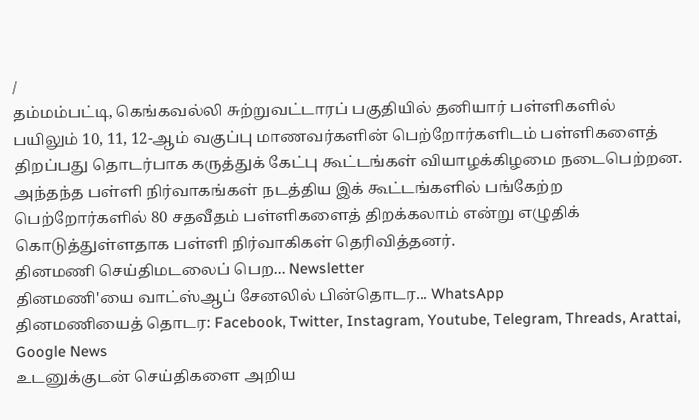/
தம்மம்பட்டி, கெங்கவல்லி சுற்றுவட்டாரப் பகுதியில் தனியார் பள்ளிகளில் பயிலும் 10, 11, 12-ஆம் வகுப்பு மாணவர்களின் பெற்றோர்களிடம் பள்ளிகளைத் திறப்பது தொடர்பாக கருத்துக் கேட்பு கூட்டங்கள் வியாழக்கிழமை நடைபெற்றன.
அந்தந்த பள்ளி நிர்வாகங்கள் நடத்திய இக் கூட்டங்களில் பங்கேற்ற பெற்றோர்களில் 80 சதவீதம் பள்ளிகளைத் திறக்கலாம் என்று எழுதிக் கொடுத்துள்ளதாக பள்ளி நிர்வாகிகள் தெரிவித்தனர்.
தினமணி செய்திமடலைப் பெற... Newsletter
தினமணி'யை வாட்ஸ்ஆப் சேனலில் பின்தொடர... WhatsApp
தினமணியைத் தொடர: Facebook, Twitter, Instagram, Youtube, Telegram, Threads, Arattai, Google News
உடனுக்குடன் செய்திகளை அறிய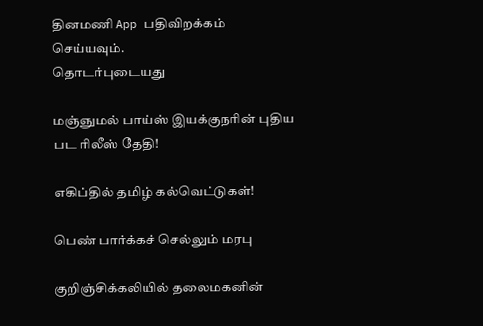தினமணி App பதிவிறக்கம் செய்யவும்.
தொடர்புடையது

மஞ்ஞுமல் பாய்ஸ் இயக்குநரின் புதிய பட ரிலீஸ் தேதி!

எகிப்தில் தமிழ் கல்வெட்டுகள்!

பெண் பார்க்கச் செல்லும் மரபு

குறிஞ்சிக்கலியில் தலைமகனின்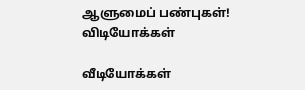ஆளுமைப் பண்புகள்!
விடியோக்கள்

வீடியோக்கள்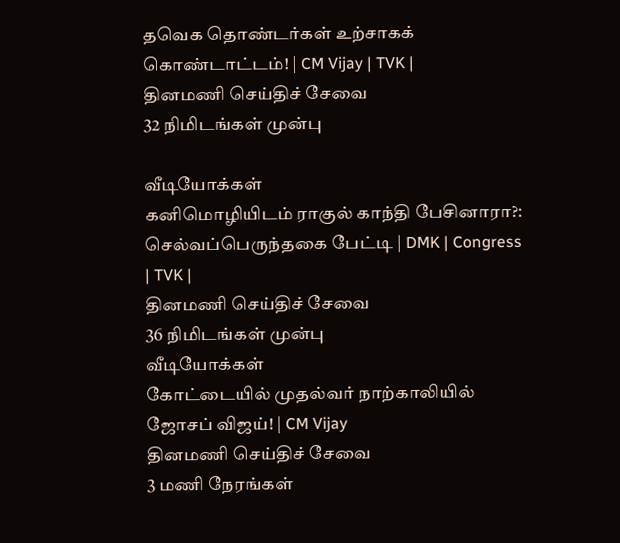தவெக தொண்டர்கள் உற்சாகக் கொண்டாட்டம்! | CM Vijay | TVK |
தினமணி செய்திச் சேவை
32 நிமிடங்கள் முன்பு

வீடியோக்கள்
கனிமொழியிடம் ராகுல் காந்தி பேசினாரா?: செல்வப்பெருந்தகை பேட்டி | DMK | Congress | TVK |
தினமணி செய்திச் சேவை
36 நிமிடங்கள் முன்பு
வீடியோக்கள்
கோட்டையில் முதல்வர் நாற்காலியில் ஜோசப் விஜய்! | CM Vijay
தினமணி செய்திச் சேவை
3 மணி நேரங்கள்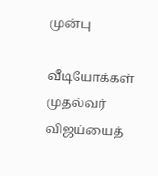முன்பு

வீடியோக்கள்
முதல்வர் விஜய்யைத்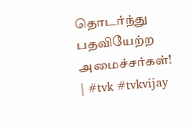தொடர்ந்து பதவியேற்ற அமைச்சர்கள்! | #tvk #tvkvijay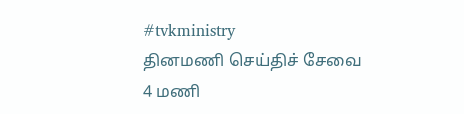#tvkministry
தினமணி செய்திச் சேவை
4 மணி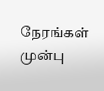நேரங்கள் முன்பு